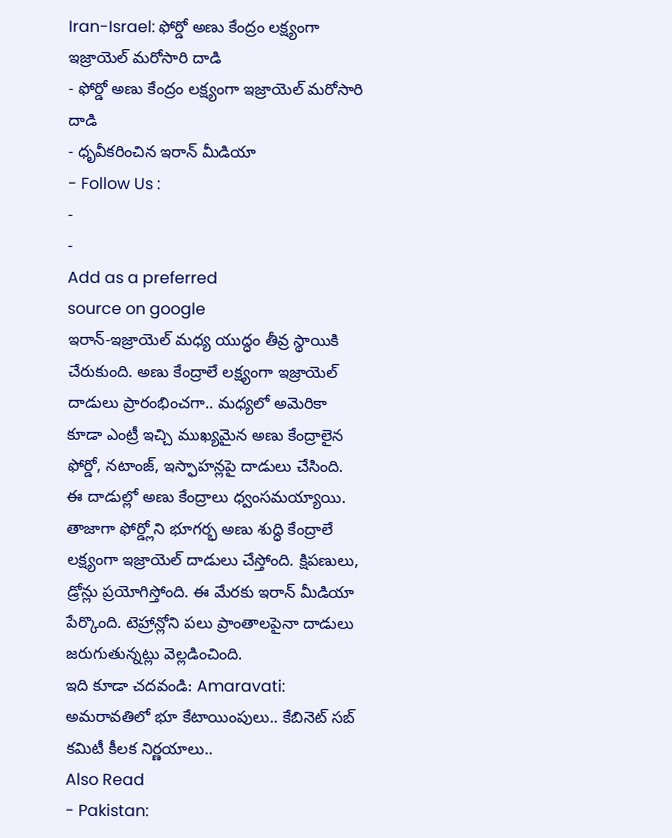Iran-Israel: ఫోర్డో అణు కేంద్రం లక్ష్యంగా ఇజ్రాయెల్ మరోసారి దాడి
- ఫోర్డో అణు కేంద్రం లక్ష్యంగా ఇజ్రాయెల్ మరోసారి దాడి
- ధృవీకరించిన ఇరాన్ మీడియా
- Follow Us :
-
-
Add as a preferred
source on google
ఇరాన్-ఇజ్రాయెల్ మధ్య యుద్ధం తీవ్ర స్థాయికి చేరుకుంది. అణు కేంద్రాలే లక్ష్యంగా ఇజ్రాయెల్ దాడులు ప్రారంభించగా.. మధ్యలో అమెరికా కూడా ఎంట్రీ ఇచ్చి ముఖ్యమైన అణు కేంద్రాలైన ఫోర్డో, నటాంజ్, ఇస్ఫాహన్లపై దాడులు చేసింది. ఈ దాడుల్లో అణు కేంద్రాలు ధ్వంసమయ్యాయి. తాజాగా ఫోర్డ్లోని భూగర్భ అణు శుద్ధి కేంద్రాలే లక్ష్యంగా ఇజ్రాయెల్ దాడులు చేస్తోంది. క్షిపణులు, డ్రోన్లు ప్రయోగిస్తోంది. ఈ మేరకు ఇరాన్ మీడియా పేర్కొంది. టెహ్రాన్లోని పలు ప్రాంతాలపైనా దాడులు జరుగుతున్నట్లు వెల్లడించింది.
ఇది కూడా చదవండి: Amaravati: అమరావతిలో భూ కేటాయింపులు.. కేబినెట్ సబ్ కమిటీ కీలక నిర్ణయాలు..
Also Read
- Pakistan: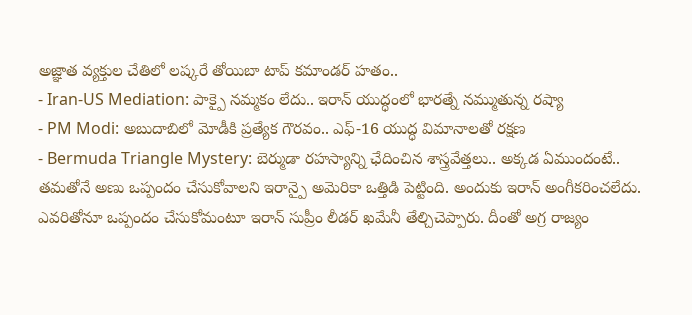అజ్ఞాత వ్యక్తుల చేతిలో లష్కరే తోయిబా టాప్ కమాండర్ హతం..
- Iran-US Mediation: పాక్పై నమ్మకం లేదు.. ఇరాన్ యుద్ధంలో భారత్నే నమ్ముతున్న రష్యా
- PM Modi: అబుదాబిలో మోడీకి ప్రత్యేక గౌరవం.. ఎఫ్-16 యుద్ధ విమానాలతో రక్షణ
- Bermuda Triangle Mystery: బెర్ముడా రహస్యాన్ని ఛేదించిన శాస్త్రవేత్తలు.. అక్కడ ఏముందంటే..
తమతోనే అణు ఒప్పందం చేసుకోవాలని ఇరాన్పై అమెరికా ఒత్తిడి పెట్టింది. అందుకు ఇరాన్ అంగీకరించలేదు. ఎవరితోనూ ఒప్పందం చేసుకోమంటూ ఇరాన్ సుప్రీం లీడర్ ఖమేనీ తేల్చిచెప్పారు. దీంతో అగ్ర రాజ్యం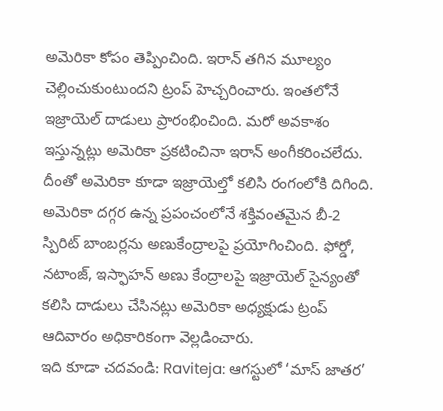అమెరికా కోపం తెప్పించింది. ఇరాన్ తగిన మూల్యం చెల్లించుకుంటుందని ట్రంప్ హెచ్చరించారు. ఇంతలోనే ఇజ్రాయెల్ దాడులు ప్రారంభించింది. మరో అవకాశం ఇస్తున్నట్లు అమెరికా ప్రకటించినా ఇరాన్ అంగీకరించలేదు. దీంతో అమెరికా కూడా ఇజ్రాయెల్తో కలిసి రంగంలోకి దిగింది. అమెరికా దగ్గర ఉన్న ప్రపంచంలోనే శక్తివంతమైన బీ-2 స్పిరిట్ బాంబర్లను అణుకేంద్రాలపై ప్రయోగించింది. ఫోర్డో, నటాంజ్, ఇస్ఫాహన్ అణు కేంద్రాలపై ఇజ్రాయెల్ సైన్యంతో కలిసి దాడులు చేసినట్లు అమెరికా అధ్యక్షుడు ట్రంప్ ఆదివారం అధికారికంగా వెల్లడించారు.
ఇది కూడా చదవండి: Raviteja: ఆగస్టులో ‘మాస్ జాతర’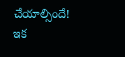చేయాల్సిందే!
ఇక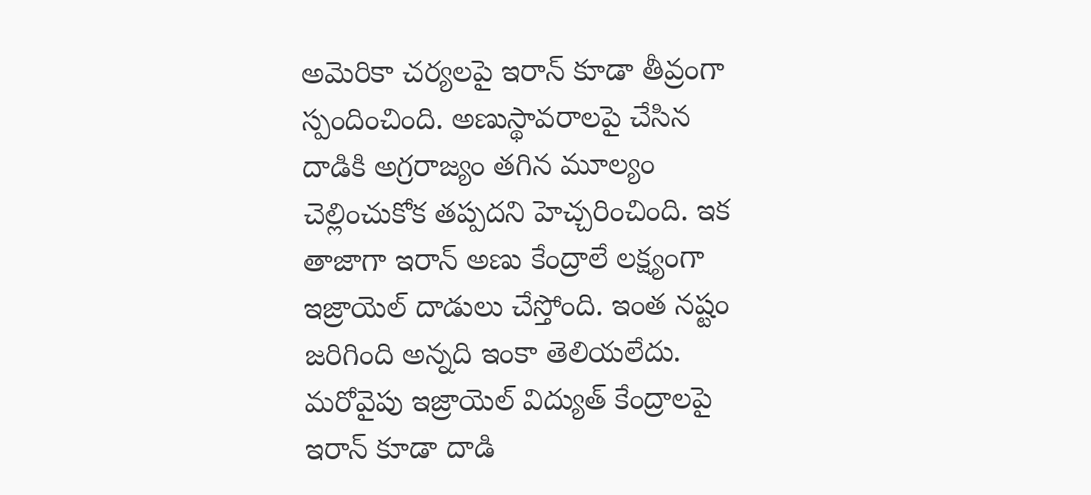అమెరికా చర్యలపై ఇరాన్ కూడా తీవ్రంగా స్పందించింది. అణుస్థావరాలపై చేసిన దాడికి అగ్రరాజ్యం తగిన మూల్యం చెల్లించుకోక తప్పదని హెచ్చరించింది. ఇక తాజాగా ఇరాన్ అణు కేంద్రాలే లక్ష్యంగా ఇజ్రాయెల్ దాడులు చేస్తోంది. ఇంత నష్టం జరిగింది అన్నది ఇంకా తెలియలేదు. మరోవైపు ఇజ్రాయెల్ విద్యుత్ కేంద్రాలపై ఇరాన్ కూడా దాడి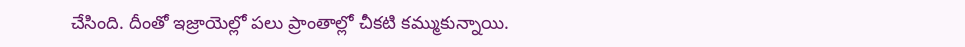చేసింది. దీంతో ఇజ్రాయెల్లో పలు ప్రాంతాల్లో చీకటి కమ్ముకున్నాయి.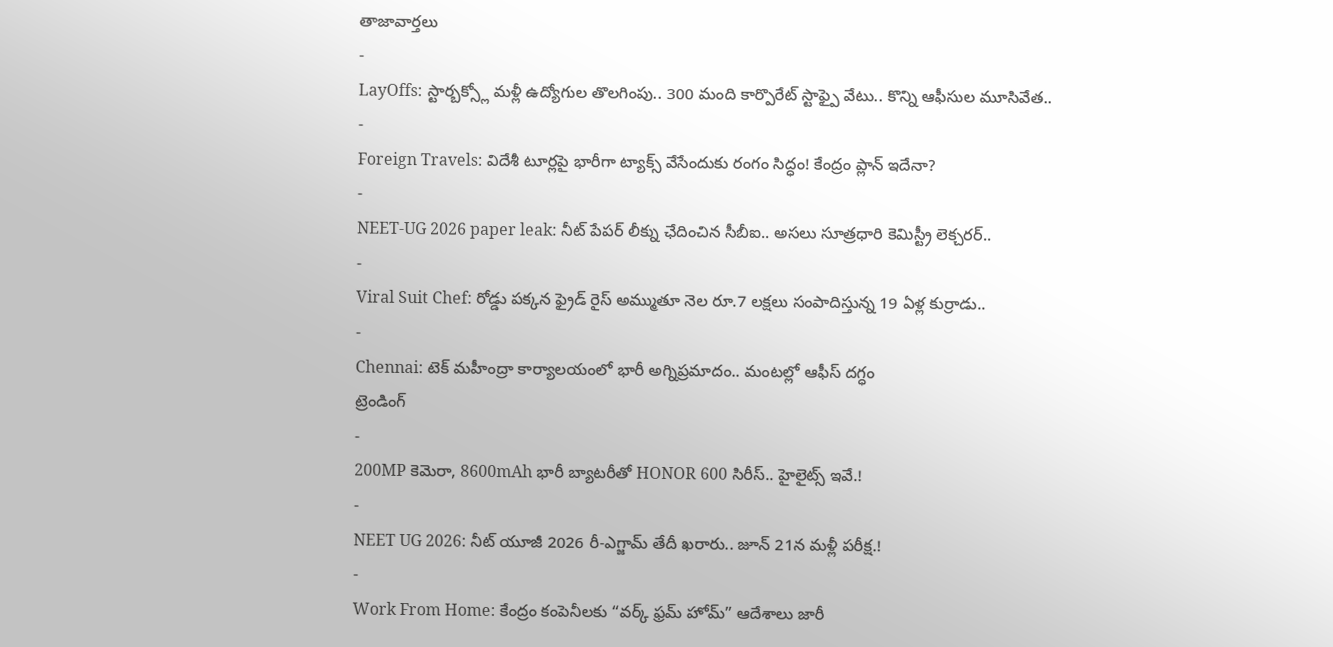తాజావార్తలు
-
LayOffs: స్టార్బక్స్లో మళ్లీ ఉద్యోగుల తొలగింపు.. 300 మంది కార్పొరేట్ స్టాఫ్పై వేటు.. కొన్ని ఆఫీసుల మూసివేత..
-
Foreign Travels: విదేశీ టూర్లపై భారీగా ట్యాక్స్ వేసేందుకు రంగం సిద్ధం! కేంద్రం ప్లాన్ ఇదేనా?
-
NEET-UG 2026 paper leak: నీట్ పేపర్ లీక్ను ఛేదించిన సీబీఐ.. అసలు సూత్రధారి కెమిస్ట్రీ లెక్చరర్..
-
Viral Suit Chef: రోడ్డు పక్కన ఫ్రైడ్ రైస్ అమ్ముతూ నెల రూ.7 లక్షలు సంపాదిస్తున్న 19 ఏళ్ల కుర్రాడు..
-
Chennai: టెక్ మహీంద్రా కార్యాలయంలో భారీ అగ్నిప్రమాదం.. మంటల్లో ఆఫీస్ దగ్ధం
ట్రెండింగ్
-
200MP కెమెరా, 8600mAh భారీ బ్యాటరీతో HONOR 600 సిరీస్.. హైలైట్స్ ఇవే.!
-
NEET UG 2026: నీట్ యూజీ 2026 రీ-ఎగ్జామ్ తేదీ ఖరారు.. జూన్ 21న మళ్లీ పరీక్ష.!
-
Work From Home: కేంద్రం కంపెనీలకు “వర్క్ ఫ్రమ్ హోమ్” ఆదేశాలు జారీ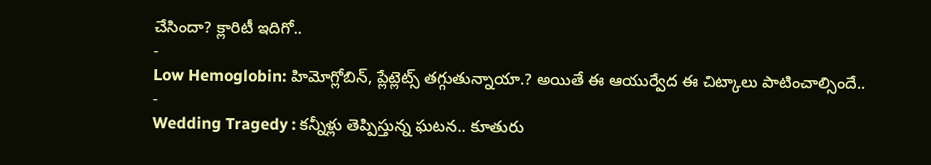చేసిందా? క్లారిటీ ఇదిగో..
-
Low Hemoglobin: హిమోగ్లోబిన్, ప్లేట్లెట్స్ తగ్గుతున్నాయా.? అయితే ఈ ఆయుర్వేద ఈ చిట్కాలు పాటించాల్సిందే..
-
Wedding Tragedy : కన్నీళ్లు తెప్పిస్తున్న ఘటన.. కూతురు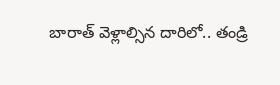బారాత్ వెళ్లాల్సిన దారిలో.. తండ్రి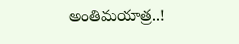అంతిమయాత్ర..!